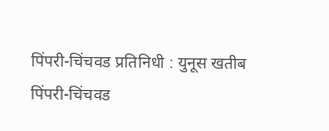पिंपरी-चिंचवड प्रतिनिधी : युनूस खतीब
पिंपरी-चिंचवड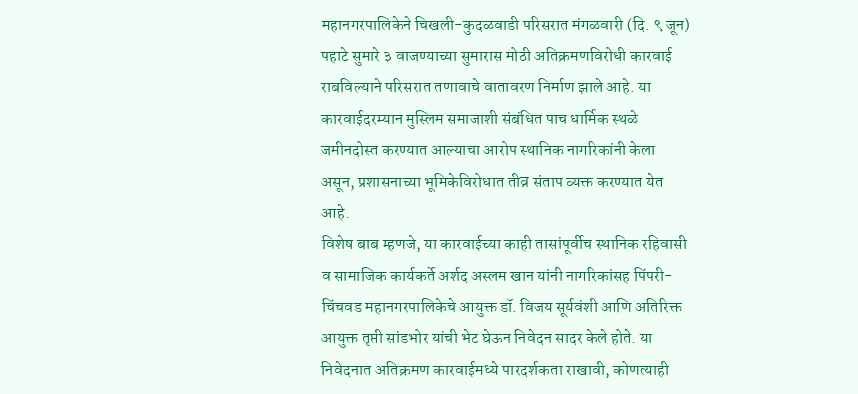महानगरपालिकेने चिखली-कुदळवाडी परिसरात मंगळवारी (दि. ९ जून) पहाटे सुमारे ३ वाजण्याच्या सुमारास मोठी अतिक्रमणविरोधी कारवाई राबविल्याने परिसरात तणावाचे वातावरण निर्माण झाले आहे. या कारवाईदरम्यान मुस्लिम समाजाशी संबंधित पाच धार्मिक स्थळे जमीनदोस्त करण्यात आल्याचा आरोप स्थानिक नागरिकांनी केला असून, प्रशासनाच्या भूमिकेविरोधात तीव्र संताप व्यक्त करण्यात येत आहे.
विशेष बाब म्हणजे, या कारवाईच्या काही तासांपूर्वीच स्थानिक रहिवासी व सामाजिक कार्यकर्ते अर्शद अस्लम खान यांनी नागरिकांसह पिंपरी-चिंचवड महानगरपालिकेचे आयुक्त डॉ. विजय सूर्यवंशी आणि अतिरिक्त आयुक्त तृप्ती सांडभोर यांची भेट घेऊन निवेदन सादर केले होते. या निवेदनात अतिक्रमण कारवाईमध्ये पारदर्शकता राखावी, कोणत्याही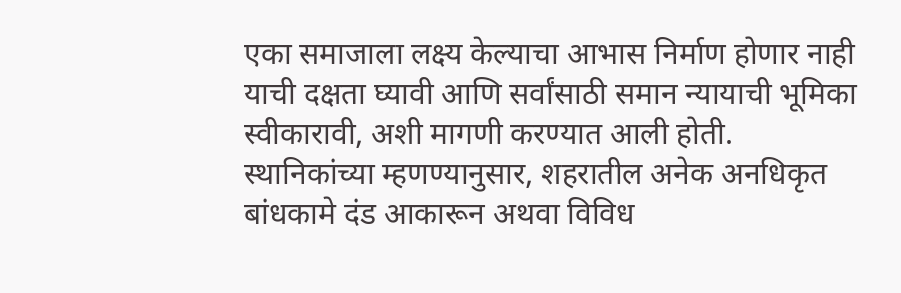एका समाजाला लक्ष्य केल्याचा आभास निर्माण होणार नाही याची दक्षता घ्यावी आणि सर्वांसाठी समान न्यायाची भूमिका स्वीकारावी, अशी मागणी करण्यात आली होती.
स्थानिकांच्या म्हणण्यानुसार, शहरातील अनेक अनधिकृत बांधकामे दंड आकारून अथवा विविध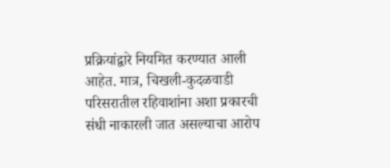प्रक्रियांद्वारे नियमित करण्यात आली आहेत. मात्र, चिखली-कुदळवाडी परिसरातील रहिवाशांना अशा प्रकारची संधी नाकारली जात असल्याचा आरोप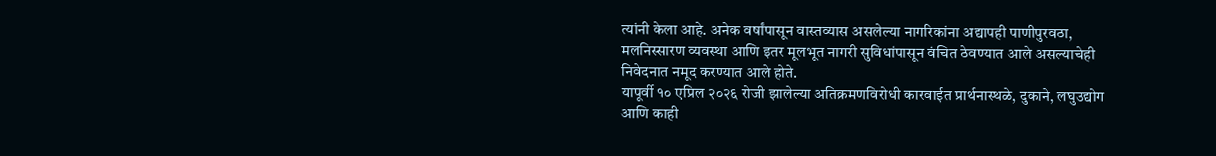त्यांनी केला आहे. अनेक वर्षांपासून वास्तव्यास असलेल्या नागरिकांना अद्यापही पाणीपुरवठा, मलनिस्सारण व्यवस्था आणि इतर मूलभूत नागरी सुविधांपासून वंचित ठेवण्यात आले असल्याचेही निवेदनात नमूद करण्यात आले होते.
यापूर्वी १० एप्रिल २०२६ रोजी झालेल्या अतिक्रमणविरोधी कारवाईत प्रार्थनास्थळे, दुकाने, लघुउद्योग आणि काही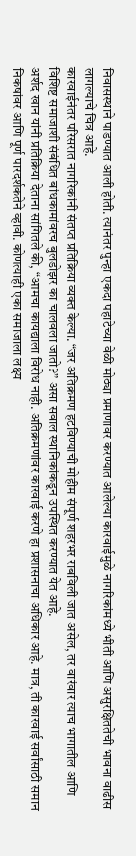निवासस्थाने पाडण्यात आली होती. त्यानंतर पुन्हा एकदा पहाटेच्या वेळी मोठ्या प्रमाणावर करण्यात आलेल्या कारवाईमुळे नागरिकांमध्ये भीती आणि असुरक्षिततेची भावना वाढीस लागल्याचे चित्र आहे.
कारवाईनंतर परिसरात नागरिकांनी संतप्त प्रतिक्रिया व्यक्त केल्या. “जर अतिक्रमण हटविण्याची मोहीम संपूर्ण शहरभर राबविली जात असेल, तर वारंवार त्याच भागातील आणि विशिष्ट समाजाशी संबंधित बांधकामांवरच बुलडोझर का चालवला जातो?” असा सवाल स्थानिकांकडून उपस्थित करण्यात येत आहे.
अर्शद खान यांनी प्रतिक्रिया देताना सांगितले की, “आमचा कायद्याला विरोध नाही. अतिक्रमणांवर कारवाई करणे हा प्रशासनाचा अधिकार आहे. मात्र, ती कारवाई सर्वांसाठी समान निकषांवर आणि पूर्ण पारदर्शकतेने व्हावी. कोणत्याही एका समाजाला लक्ष्य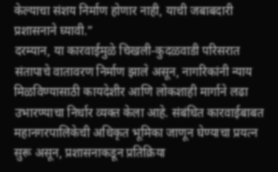केल्याचा संशय निर्माण होणार नाही, याची जबाबदारी प्रशासनाने घ्यावी.”
दरम्यान, या कारवाईमुळे चिखली-कुदळवाडी परिसरात संतापाचे वातावरण निर्माण झाले असून, नागरिकांनी न्याय मिळविण्यासाठी कायदेशीर आणि लोकशाही मार्गाने लढा उभारण्याचा निर्धार व्यक्त केला आहे. संबंधित कारवाईबाबत महानगरपालिकेची अधिकृत भूमिका जाणून घेण्याचा प्रयत्न सुरू असून, प्रशासनाकडून प्रतिक्रिया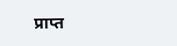प्राप्त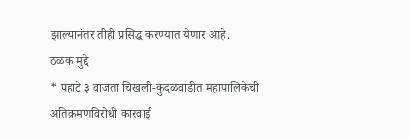झाल्यानंतर तीही प्रसिद्ध करण्यात येणार आहे.
ठळक मुद्दे
* पहाटे ३ वाजता चिखली-कुदळवाडीत महापालिकेची अतिक्रमणविरोधी कारवाई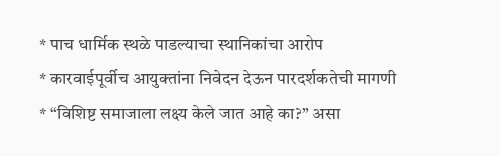* पाच धार्मिक स्थळे पाडल्याचा स्थानिकांचा आरोप
* कारवाईपूर्वीच आयुक्तांना निवेदन देऊन पारदर्शकतेची मागणी
* “विशिष्ट समाजाला लक्ष्य केले जात आहे का?” असा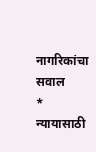नागरिकांचा सवाल
* न्यायासाठी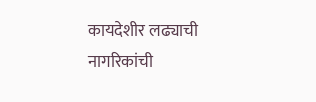कायदेशीर लढ्याची नागरिकांची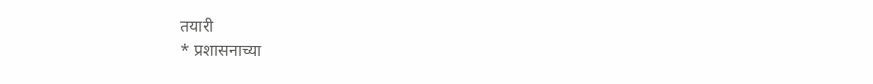तयारी
* प्रशासनाच्या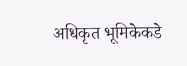अधिकृत भूमिकेकडे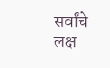सर्वांचे लक्ष